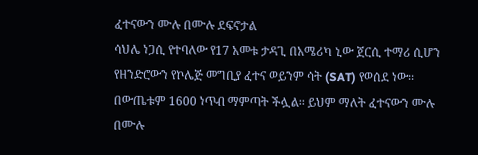ፈተናውን ሙሉ በሙሉ ደፍኖታል
ሳህሌ ነጋሲ የተባለው የ17 አመቱ ታዳጊ በአሜሪካ ኒው ጀርሲ ተማሪ ሲሆን የዘንድሮውን የኮሌጅ መግቢያ ፈተና ወይንም ሳት (SAT) የወሰደ ነው፡፡ በውጤቱም 1600 ነጥብ ማምጣት ችሏል፡፡ ይህም ማለት ፈተናውን ሙሉ በሙሉ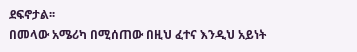ደፍኖታል፡፡
በመላው አሜሪካ በሚሰጠው በዚህ ፈተና እንዲህ አይነት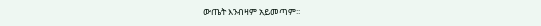ውጤት እንብዛም አይመጣም፡፡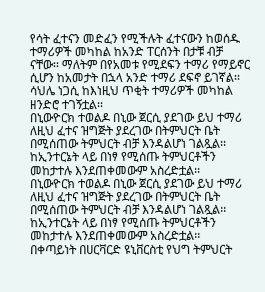የሳት ፈተናን መድፈን የሚችሉት ፈተናውን ከወሰዱ ተማሪዎች መካከል ከአንድ ፐርሰንት በታቹ ብቻ ናቸው፡፡ ማለትም በየአመቱ የሚደፍን ተማሪ የማይኖር ሲሆን ከአመታት በኋላ አንድ ተማሪ ደፍኖ ይገኛል፡፡ ሳህሌ ነጋሲ ከእነዚህ ጥቂት ተማሪዎች መካከል ዘንድሮ ተገኝቷል፡፡
በኒውዮርክ ተወልዶ በኒው ጀርሲ ያደገው ይህ ተማሪ ለዚህ ፈተና ዝግጅት ያደረገው በትምህርት ቤት በሚሰጠው ትምህርት ብቻ እንዳልሆነ ገልጿል፡፡ ከኢንተርኔት ላይ በነፃ የሚሰጡ ትምህርቶችን መከታተሉ እንደጠቀመውም አስረድቷል፡፡
በኒውዮርክ ተወልዶ በኒው ጀርሲ ያደገው ይህ ተማሪ ለዚህ ፈተና ዝግጅት ያደረገው በትምህርት ቤት በሚሰጠው ትምህርት ብቻ እንዳልሆነ ገልጿል፡፡ ከኢንተርኔት ላይ በነፃ የሚሰጡ ትምህርቶችን መከታተሉ እንደጠቀመውም አስረድቷል፡፡
በቀጣይነት በሀርቫርድ ዩኒቨርስቲ የህግ ትምህርት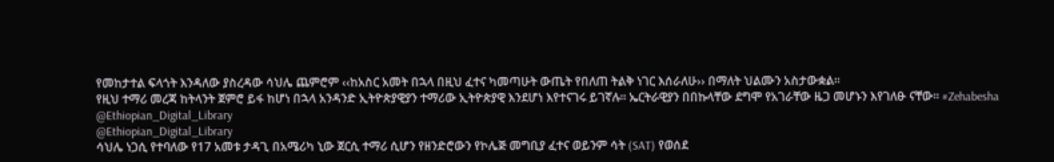የመከታተል ፍላጎት እንዳለው ያስረዳው ሳህሌ ጨምሮም ‹‹ከአስር አመት በኋላ በዚህ ፈተና ካመጣሁት ውጤት የበለጠ ትልቅ ነገር እሰራለሁ›› በማለት ህልሙን አስታውቋል፡፡
የዚህ ተማሪ መረጃ ከትላንት ጀምሮ ይፋ ከሆነ በኋላ አንዳንድ ኢትዮጵያዊያን ተማሪው ኢትዮጵያዊ እንደሆነ እየተናገሩ ይገኛሉ፡፡ ኤርትራዊያን በበኩላቸው ደግሞ የአገራቸው ዜጋ መሆኑን እየገለፁ ናቸው፡፡ #Zehabesha
@Ethiopian_Digital_Library
@Ethiopian_Digital_Library
ሳህሌ ነጋሲ የተባለው የ17 አመቱ ታዳጊ በአሜሪካ ኒው ጀርሲ ተማሪ ሲሆን የዘንድሮውን የኮሌጅ መግቢያ ፈተና ወይንም ሳት (SAT) የወሰደ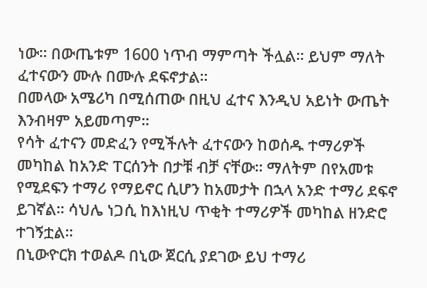ነው፡፡ በውጤቱም 1600 ነጥብ ማምጣት ችሏል፡፡ ይህም ማለት ፈተናውን ሙሉ በሙሉ ደፍኖታል፡፡
በመላው አሜሪካ በሚሰጠው በዚህ ፈተና እንዲህ አይነት ውጤት እንብዛም አይመጣም፡፡
የሳት ፈተናን መድፈን የሚችሉት ፈተናውን ከወሰዱ ተማሪዎች መካከል ከአንድ ፐርሰንት በታቹ ብቻ ናቸው፡፡ ማለትም በየአመቱ የሚደፍን ተማሪ የማይኖር ሲሆን ከአመታት በኋላ አንድ ተማሪ ደፍኖ ይገኛል፡፡ ሳህሌ ነጋሲ ከእነዚህ ጥቂት ተማሪዎች መካከል ዘንድሮ ተገኝቷል፡፡
በኒውዮርክ ተወልዶ በኒው ጀርሲ ያደገው ይህ ተማሪ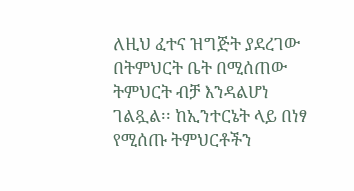ለዚህ ፈተና ዝግጅት ያደረገው በትምህርት ቤት በሚሰጠው ትምህርት ብቻ እንዳልሆነ ገልጿል፡፡ ከኢንተርኔት ላይ በነፃ የሚሰጡ ትምህርቶችን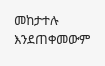መከታተሉ እንደጠቀመውም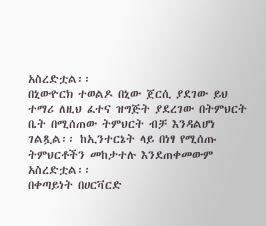አስረድቷል፡፡
በኒውዮርክ ተወልዶ በኒው ጀርሲ ያደገው ይህ ተማሪ ለዚህ ፈተና ዝግጅት ያደረገው በትምህርት ቤት በሚሰጠው ትምህርት ብቻ እንዳልሆነ ገልጿል፡፡ ከኢንተርኔት ላይ በነፃ የሚሰጡ ትምህርቶችን መከታተሉ እንደጠቀመውም አስረድቷል፡፡
በቀጣይነት በሀርቫርድ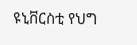ዩኒቨርስቲ የህግ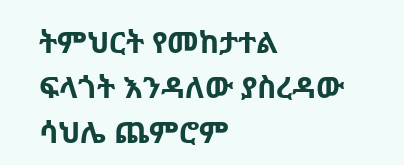ትምህርት የመከታተል ፍላጎት እንዳለው ያስረዳው ሳህሌ ጨምሮም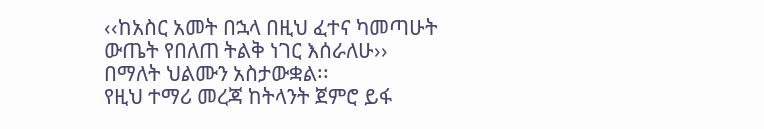‹‹ከአስር አመት በኋላ በዚህ ፈተና ካመጣሁት ውጤት የበለጠ ትልቅ ነገር እሰራለሁ›› በማለት ህልሙን አስታውቋል፡፡
የዚህ ተማሪ መረጃ ከትላንት ጀምሮ ይፋ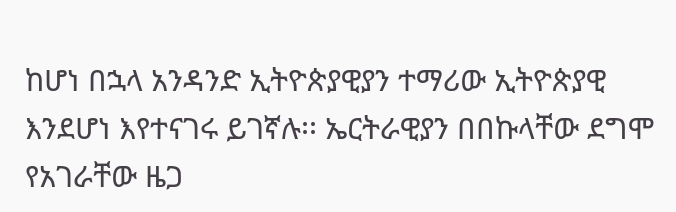ከሆነ በኋላ አንዳንድ ኢትዮጵያዊያን ተማሪው ኢትዮጵያዊ እንደሆነ እየተናገሩ ይገኛሉ፡፡ ኤርትራዊያን በበኩላቸው ደግሞ የአገራቸው ዜጋ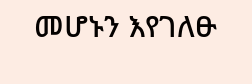መሆኑን እየገለፁ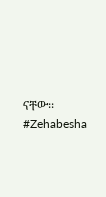ናቸው፡፡ #Zehabesha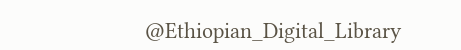@Ethiopian_Digital_Library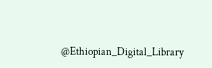@Ethiopian_Digital_Library